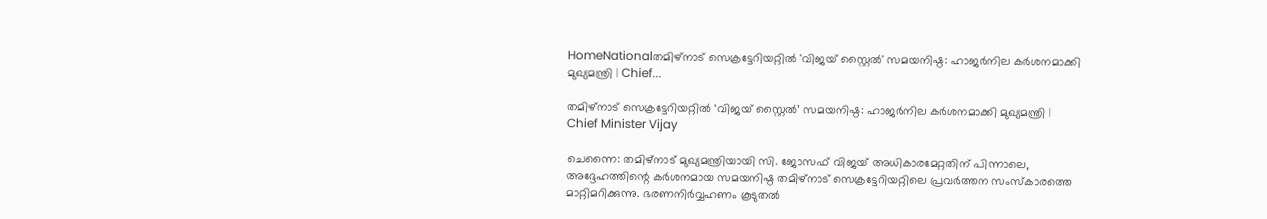HomeNationalതമിഴ്‌നാട് സെക്രട്ടേറിയറ്റിൽ 'വിജയ് സ്റ്റൈൽ' സമയനിഷ്ഠ: ഹാജർനില കർശനമാക്കി മുഖ്യമന്ത്രി | Chief...

തമിഴ്‌നാട് സെക്രട്ടേറിയറ്റിൽ ‘വിജയ് സ്റ്റൈൽ’ സമയനിഷ്ഠ: ഹാജർനില കർശനമാക്കി മുഖ്യമന്ത്രി | Chief Minister Vijay

ചെന്നൈ: തമിഴ്‌നാട് മുഖ്യമന്ത്രിയായി സി. ജോസഫ് വിജയ് അധികാരമേറ്റതിന് പിന്നാലെ, അദ്ദേഹത്തിന്റെ കർശനമായ സമയനിഷ്ഠ തമിഴ്‌നാട് സെക്രട്ടേറിയറ്റിലെ പ്രവർത്തന സംസ്കാരത്തെ മാറ്റിമറിക്കുന്നു. ഭരണനിർവ്വഹണം കൂടുതൽ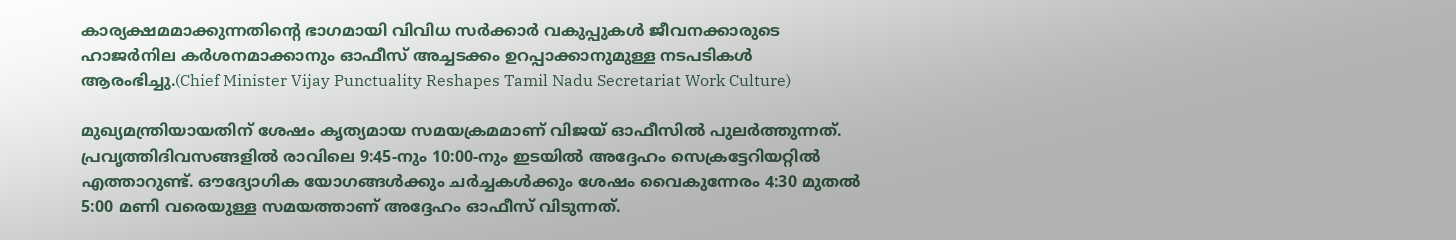കാര്യക്ഷമമാക്കുന്നതിന്റെ ഭാഗമായി വിവിധ സർക്കാർ വകുപ്പുകൾ ജീവനക്കാരുടെ ഹാജർനില കർശനമാക്കാനും ഓഫീസ് അച്ചടക്കം ഉറപ്പാക്കാനുമുള്ള നടപടികൾ ആരംഭിച്ചു.(Chief Minister Vijay Punctuality Reshapes Tamil Nadu Secretariat Work Culture)

മുഖ്യമന്ത്രിയായതിന് ശേഷം കൃത്യമായ സമയക്രമമാണ് വിജയ് ഓഫീസിൽ പുലർത്തുന്നത്. പ്രവൃത്തിദിവസങ്ങളിൽ രാവിലെ 9:45-നും 10:00-നും ഇടയിൽ അദ്ദേഹം സെക്രട്ടേറിയറ്റിൽ എത്താറുണ്ട്. ഔദ്യോഗിക യോഗങ്ങൾക്കും ചർച്ചകൾക്കും ശേഷം വൈകുന്നേരം 4:30 മുതൽ 5:00 മണി വരെയുള്ള സമയത്താണ് അദ്ദേഹം ഓഫീസ് വിടുന്നത്.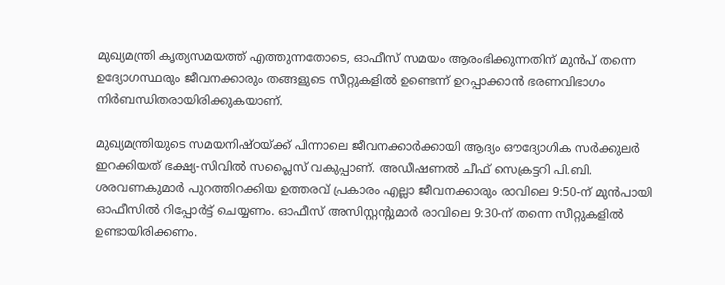മുഖ്യമന്ത്രി കൃത്യസമയത്ത് എത്തുന്നതോടെ, ഓഫീസ് സമയം ആരംഭിക്കുന്നതിന് മുൻപ് തന്നെ ഉദ്യോഗസ്ഥരും ജീവനക്കാരും തങ്ങളുടെ സീറ്റുകളിൽ ഉണ്ടെന്ന് ഉറപ്പാക്കാൻ ഭരണവിഭാഗം നിർബന്ധിതരായിരിക്കുകയാണ്.

മുഖ്യമന്ത്രിയുടെ സമയനിഷ്ഠയ്ക്ക് പിന്നാലെ ജീവനക്കാർക്കായി ആദ്യം ഔദ്യോഗിക സർക്കുലർ ഇറക്കിയത് ഭക്ഷ്യ-സിവിൽ സപ്ലൈസ് വകുപ്പാണ്. അഡീഷണൽ ചീഫ് സെക്രട്ടറി പി.ബി. ശരവണകുമാർ പുറത്തിറക്കിയ ഉത്തരവ് പ്രകാരം എല്ലാ ജീവനക്കാരും രാവിലെ 9:50-ന് മുൻപായി ഓഫീസിൽ റിപ്പോർട്ട് ചെയ്യണം. ഓഫീസ് അസിസ്റ്റന്റുമാർ രാവിലെ 9:30-ന് തന്നെ സീറ്റുകളിൽ ഉണ്ടായിരിക്കണം.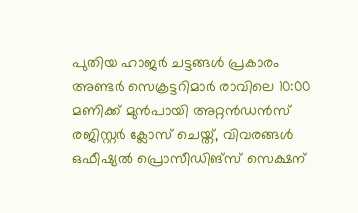പുതിയ ഹാജർ ചട്ടങ്ങൾ പ്രകാരം അണ്ടർ സെക്രട്ടറിമാർ രാവിലെ 10:00 മണിക്ക് മുൻപായി അറ്റൻഡൻസ് രജിസ്റ്റർ ക്ലോസ് ചെയ്ത്, വിവരങ്ങൾ ഒഫീഷ്യൽ പ്രൊസീഡിങ്സ് സെക്ഷന്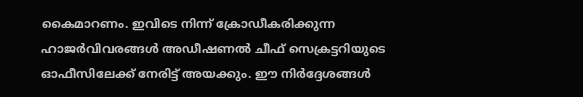കൈമാറണം. ഇവിടെ നിന്ന് ക്രോഡീകരിക്കുന്ന ഹാജർവിവരങ്ങൾ അഡീഷണൽ ചീഫ് സെക്രട്ടറിയുടെ ഓഫീസിലേക്ക് നേരിട്ട് അയക്കും. ഈ നിർദ്ദേശങ്ങൾ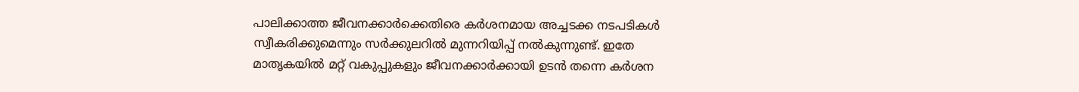പാലിക്കാത്ത ജീവനക്കാർക്കെതിരെ കർശനമായ അച്ചടക്ക നടപടികൾ സ്വീകരിക്കുമെന്നും സർക്കുലറിൽ മുന്നറിയിപ്പ് നൽകുന്നുണ്ട്. ഇതേ മാതൃകയിൽ മറ്റ് വകുപ്പുകളും ജീവനക്കാർക്കായി ഉടൻ തന്നെ കർശന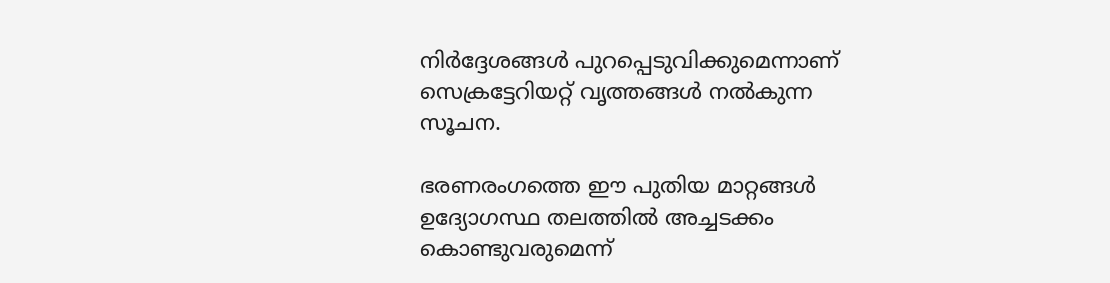നിർദ്ദേശങ്ങൾ പുറപ്പെടുവിക്കുമെന്നാണ് സെക്രട്ടേറിയറ്റ് വൃത്തങ്ങൾ നൽകുന്ന സൂചന.

ഭരണരംഗത്തെ ഈ പുതിയ മാറ്റങ്ങൾ ഉദ്യോഗസ്ഥ തലത്തിൽ അച്ചടക്കം കൊണ്ടുവരുമെന്ന്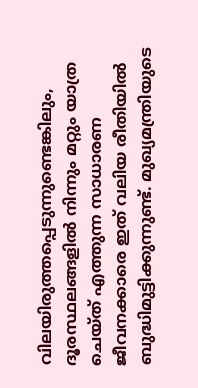വിലയിരുത്തപ്പെടുന്നുണ്ടെങ്കിലും, ദൂരസ്ഥലങ്ങളിൽ നിന്നും മറ്റും യാത്ര ചെയ്ത് എത്തുന്ന സാധാരണ ജീവനക്കാരെ ഇത് വലിയ രീതിയിൽ ബുദ്ധിമുട്ടിക്കുന്നുണ്ട്. മുഖ്യമന്ത്രിയുടെ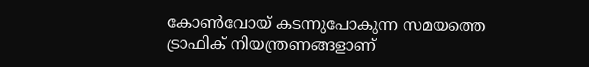കോൺവോയ് കടന്നുപോകുന്ന സമയത്തെ ട്രാഫിക് നിയന്ത്രണങ്ങളാണ്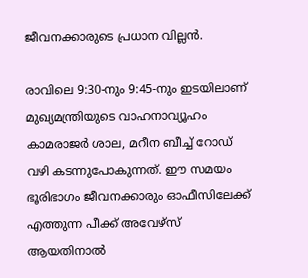ജീവനക്കാരുടെ പ്രധാന വില്ലൻ.

രാവിലെ 9:30-നും 9:45-നും ഇടയിലാണ് മുഖ്യമന്ത്രിയുടെ വാഹനാവ്യൂഹം കാമരാജർ ശാല, മറീന ബീച്ച് റോഡ് വഴി കടന്നുപോകുന്നത്. ഈ സമയം ഭൂരിഭാഗം ജീവനക്കാരും ഓഫീസിലേക്ക് എത്തുന്ന പീക്ക് അവേഴ്സ് ആയതിനാൽ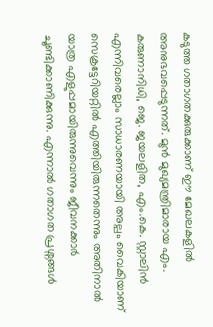കടുത്ത ഗതാഗതക്കുരുക്കാണ് ഈ മേഖലകളിൽ അനുഭവപ്പെടുന്നത്. മുൻ മുഖ്യമന്ത്രിമാരായ എം. കരുണാനിധി, ജെ. ജയലളിത, എം.കെ. സ്റ്റാലിൻ എന്നിവരെല്ലാം സാധാരണയായി അല്പം വൈകിയാണ് സെക്രട്ടേറിയറ്റിൽ എത്തിയിരുന്നതെന്നും അതിനാൽ യാത്ര എളുപ്പമായിരുന്നുവെന്നും ജീവനക്കാർ ചൂണ്ടിക്കാണിക്കുന്നു. എന്നാൽ ഗതാഗത പ്രശ്നങ്ങൾ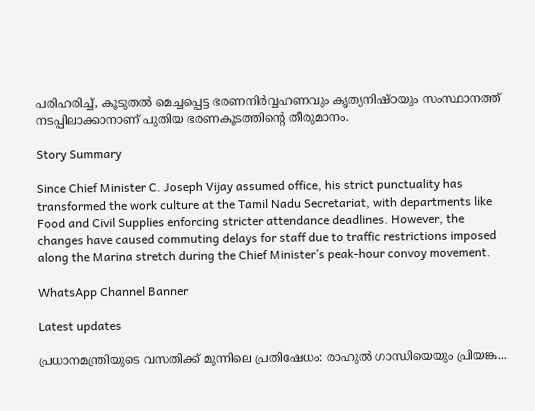പരിഹരിച്ച്, കൂടുതൽ മെച്ചപ്പെട്ട ഭരണനിർവ്വഹണവും കൃത്യനിഷ്ഠയും സംസ്ഥാനത്ത് നടപ്പിലാക്കാനാണ് പുതിയ ഭരണകൂടത്തിന്റെ തീരുമാനം.

Story Summary

Since Chief Minister C. Joseph Vijay assumed office, his strict punctuality has transformed the work culture at the Tamil Nadu Secretariat, with departments like Food and Civil Supplies enforcing stricter attendance deadlines. However, the changes have caused commuting delays for staff due to traffic restrictions imposed along the Marina stretch during the Chief Minister’s peak-hour convoy movement.

WhatsApp Channel Banner

Latest updates

പ്രധാനമന്ത്രിയുടെ വസതിക്ക് മുന്നിലെ പ്രതിഷേധം: രാഹുൽ ഗാന്ധിയെയും പ്രിയങ്ക...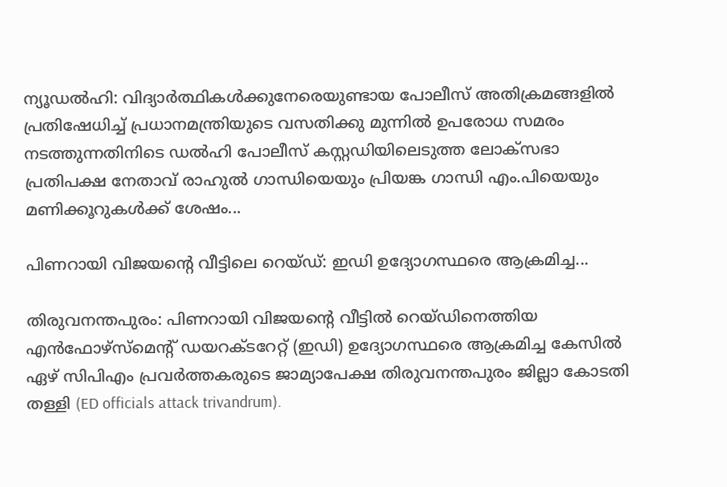ന്യൂഡൽഹി: വിദ്യാർത്ഥികൾക്കുനേരെയുണ്ടായ പോലീസ് അതിക്രമങ്ങളിൽ പ്രതിഷേധിച്ച് പ്രധാനമന്ത്രിയുടെ വസതിക്കു മുന്നിൽ ഉപരോധ സമരം നടത്തുന്നതിനിടെ ഡൽഹി പോലീസ് കസ്റ്റഡിയിലെടുത്ത ലോക്‌സഭാ പ്രതിപക്ഷ നേതാവ് രാഹുൽ ഗാന്ധിയെയും പ്രിയങ്ക ഗാന്ധി എം.പിയെയും മണിക്കൂറുകൾക്ക് ശേഷം...

പിണറായി വിജയന്റെ വീട്ടിലെ റെയ്ഡ്: ഇഡി ഉദ്യോഗസ്ഥരെ ആക്രമിച്ച...

തിരുവനന്തപുരം: പിണറായി വിജയന്റെ വീട്ടിൽ റെയ്ഡിനെത്തിയ എൻഫോഴ്‌സ്‌മെന്റ് ഡയറക്ടറേറ്റ് (ഇഡി) ഉദ്യോഗസ്ഥരെ ആക്രമിച്ച കേസിൽ ഏഴ് സിപിഎം പ്രവർത്തകരുടെ ജാമ്യാപേക്ഷ തിരുവനന്തപുരം ജില്ലാ കോടതി തള്ളി (ED officials attack trivandrum).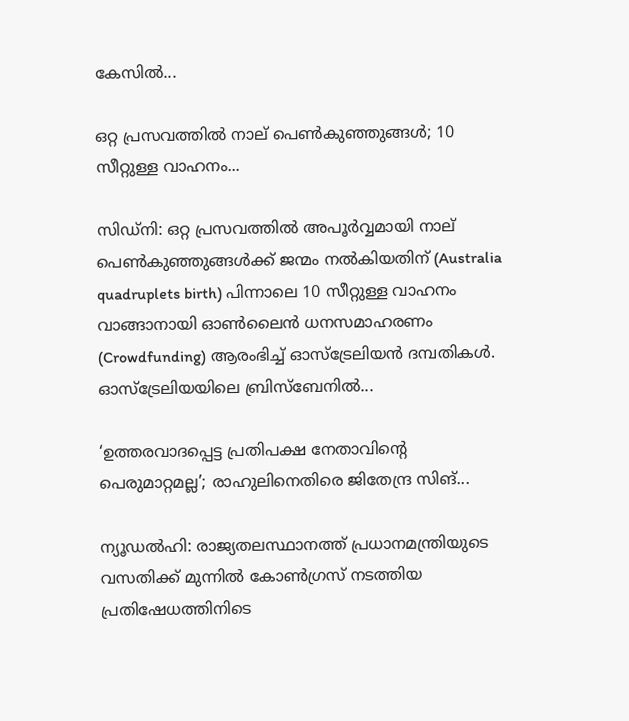കേസിൽ...

ഒറ്റ പ്രസവത്തിൽ നാല് പെൺകുഞ്ഞുങ്ങൾ; 10 സീറ്റുള്ള വാഹനം...

സിഡ്നി: ഒറ്റ പ്രസവത്തിൽ അപൂർവ്വമായി നാല് പെൺകുഞ്ഞുങ്ങൾക്ക് ജന്മം നൽകിയതിന് (Australia quadruplets birth) പിന്നാലെ 10 സീറ്റുള്ള വാഹനം വാങ്ങാനായി ഓൺലൈൻ ധനസമാഹരണം (Crowdfunding) ആരംഭിച്ച് ഓസ്‌ട്രേലിയൻ ദമ്പതികൾ. ഓസ്‌ട്രേലിയയിലെ ബ്രിസ്‌ബേനിൽ...

‘ഉത്തരവാദപ്പെട്ട പ്രതിപക്ഷ നേതാവിന്റെ പെരുമാറ്റമല്ല’; രാഹുലിനെതിരെ ജിതേന്ദ്ര സിങ്...

ന്യൂഡൽഹി: രാജ്യതലസ്ഥാനത്ത് പ്രധാനമന്ത്രിയുടെ വസതിക്ക് മുന്നിൽ കോൺഗ്രസ് നടത്തിയ പ്രതിഷേധത്തിനിടെ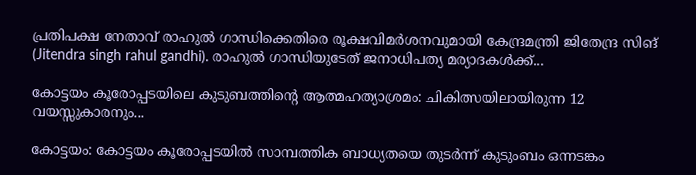പ്രതിപക്ഷ നേതാവ് രാഹുൽ ഗാന്ധിക്കെതിരെ രൂക്ഷവിമർശനവുമായി കേന്ദ്രമന്ത്രി ജിതേന്ദ്ര സിങ് (Jitendra singh rahul gandhi). രാഹുൽ ഗാന്ധിയുടേത് ജനാധിപത്യ മര്യാദകൾക്ക്...

കോട്ടയം കൂരോപ്പടയിലെ കുടുബത്തിന്റെ ആത്മഹത്യാശ്രമം: ചികിത്സയിലായിരുന്ന 12 വയസ്സുകാരനും...

കോട്ടയം: കോട്ടയം കൂരോപ്പടയിൽ സാമ്പത്തിക ബാധ്യതയെ തുടർന്ന് കുടുംബം ഒന്നടങ്കം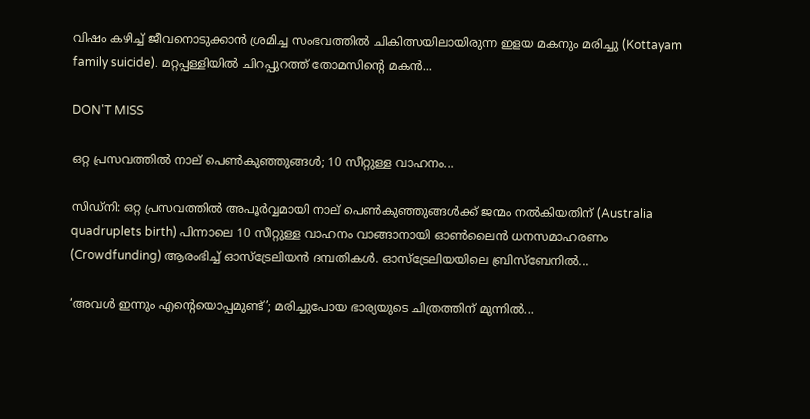വിഷം കഴിച്ച് ജീവനൊടുക്കാൻ ശ്രമിച്ച സംഭവത്തിൽ ചികിത്സയിലായിരുന്ന ഇളയ മകനും മരിച്ചു (Kottayam family suicide). മറ്റപ്പള്ളിയിൽ ചിറപ്പുറത്ത് തോമസിന്റെ മകൻ...

DON'T MISS

ഒറ്റ പ്രസവത്തിൽ നാല് പെൺകുഞ്ഞുങ്ങൾ; 10 സീറ്റുള്ള വാഹനം...

സിഡ്നി: ഒറ്റ പ്രസവത്തിൽ അപൂർവ്വമായി നാല് പെൺകുഞ്ഞുങ്ങൾക്ക് ജന്മം നൽകിയതിന് (Australia quadruplets birth) പിന്നാലെ 10 സീറ്റുള്ള വാഹനം വാങ്ങാനായി ഓൺലൈൻ ധനസമാഹരണം (Crowdfunding) ആരംഭിച്ച് ഓസ്‌ട്രേലിയൻ ദമ്പതികൾ. ഓസ്‌ട്രേലിയയിലെ ബ്രിസ്‌ബേനിൽ...

‘അവൾ ഇന്നും എന്റെയൊപ്പമുണ്ട്’; മരിച്ചുപോയ ഭാര്യയുടെ ചിത്രത്തിന് മുന്നിൽ...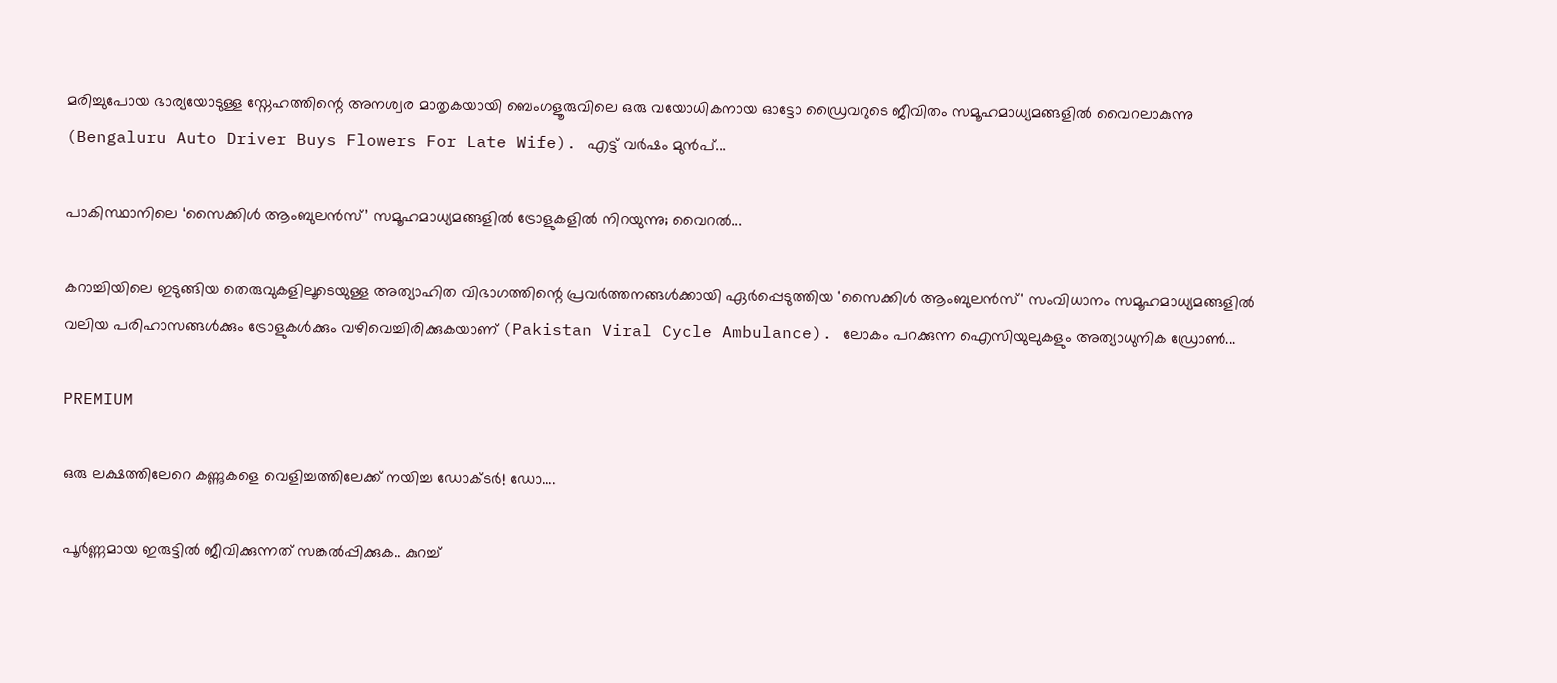മരിച്ചുപോയ ഭാര്യയോടുള്ള സ്നേഹത്തിന്റെ അനശ്വര മാതൃകയായി ബെംഗളൂരുവിലെ ഒരു വയോധികനായ ഓട്ടോ ഡ്രൈവറുടെ ജീവിതം സമൂഹമാധ്യമങ്ങളിൽ വൈറലാകുന്നു (Bengaluru Auto Driver Buys Flowers For Late Wife). എട്ട് വർഷം മുൻപ്...

പാകിസ്ഥാനിലെ ‘സൈക്കിൾ ആംബുലൻസ്’ സമൂഹമാധ്യമങ്ങളിൽ ട്രോളുകളിൽ നിറയുന്നു; വൈറൽ...

കറാച്ചിയിലെ ഇടുങ്ങിയ തെരുവുകളിലൂടെയുള്ള അത്യാഹിത വിഭാഗത്തിന്റെ പ്രവർത്തനങ്ങൾക്കായി ഏർപ്പെടുത്തിയ 'സൈക്കിൾ ആംബുലൻസ്' സംവിധാനം സമൂഹമാധ്യമങ്ങളിൽ വലിയ പരിഹാസങ്ങൾക്കും ട്രോളുകൾക്കും വഴിവെച്ചിരിക്കുകയാണ് (Pakistan Viral Cycle Ambulance). ലോകം പറക്കുന്ന ഐസിയുലുകളും അത്യാധുനിക ഡ്രോൺ...

PREMIUM

ഒരു ലക്ഷത്തിലേറെ കണ്ണുകളെ വെളിച്ചത്തിലേക്ക് നയിച്ച ഡോക്ടർ! ഡോ....

പൂർണ്ണമായ ഇരുട്ടിൽ ജീവിക്കുന്നത് സങ്കൽപ്പിക്കുക.. കുറച്ച്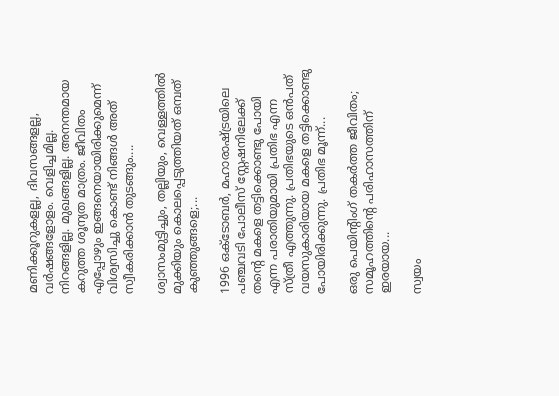മണിക്കൂറുകളല്ല, ദിവസങ്ങളല്ല, വർഷങ്ങളോളം. വെളിച്ചമില്ല. നിറങ്ങളില്ല. മുഖങ്ങളില്ല. അനന്തമായ കറുത്ത ശൂന്യത മാത്രം. ജീവിതം എപ്പോഴും ഇങ്ങനെയായിരിക്കുമെന്ന് വിശ്വസിച്ചു കൊണ്ട് നിങ്ങൾ അത് സ്വീകരിക്കാൻ തുടങ്ങും....

ശ്വാസംമുട്ടിച്ചും, തല്ലിയും, വെള്ളത്തിൽ മുക്കിയും കൊലപ്പെടുത്തിയത് ഒമ്പത് കുഞ്ഞുങ്ങളെ;...

1996 ഒക്ടോബർ, മഹാരാഷ്ട്രയിലെ പഞ്ചവടി പോലീസ് സ്റ്റേഷനിലേക്ക് തന്റെ മകളെ തട്ടിക്കൊണ്ടു പോയി എന്ന പരാതിയുമായി പ്രതിഭ എന്ന സ്ത്രീ എത്തുന്നു. പ്രതിഭയുടെ ഒൻപത് വയസുകാരിയായ മകളെ തട്ടിക്കൊണ്ടു പോയിരിക്കുന്നു. പ്രതിഭ മൂന്ന്...

ഒരു പെയിന്റിംഗ് തകർത്ത ജീവിതം; സമൂഹത്തിന്റെ പരിഹാസത്തിന് ഇരയായ...

സ്വയം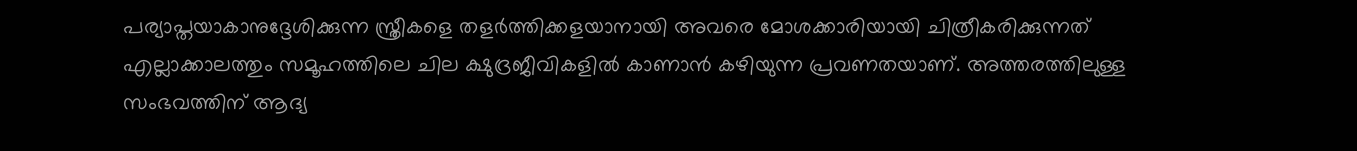പര്യാപ്തയാകാനുദ്ദേശിക്കുന്ന സ്ത്രീകളെ തളർത്തിക്കളയാനായി അവരെ മോശക്കാരിയായി ചിത്രീകരിക്കുന്നത് എല്ലാക്കാലത്തും സമൂഹത്തിലെ ചില ക്ഷുദ്രജീവികളിൽ കാണാൻ കഴിയുന്ന പ്രവണതയാണ്. അത്തരത്തിലുള്ള സംഭവത്തിന് ആദ്യ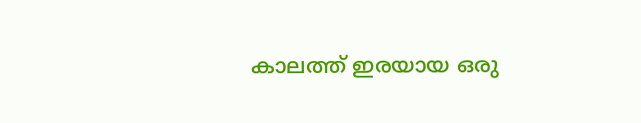കാലത്ത് ഇരയായ ഒരു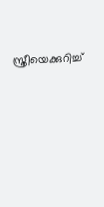സ്ത്രീയെക്കുറിച്ച്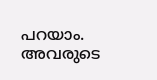പറയാം. അവരുടെ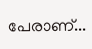പേരാണ്...